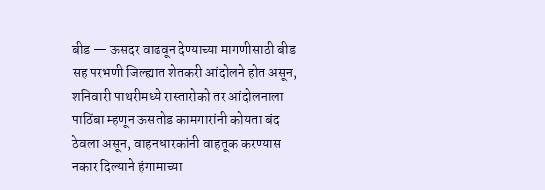बीड — ऊसदर वाढवून देण्याच्या मागणीसाठी बीड सह परभणी जिल्ह्यात शेतकरी आंदोलने होत असून, शनिवारी पाथरीमध्ये रास्तारोको तर आंदोलनाला पाठिंबा म्हणून ऊसतोड कामगारांनी कोयता बंद ठेवला असून, वाहनधारकांनी वाहतूक करण्यास नकार दिल्याने हंगामाच्या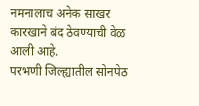नमनालाच अनेक साखर कारखाने बंद ठेवण्याची वेळ आली आहे.
परभणी जिल्ह्यातील सोनपेठ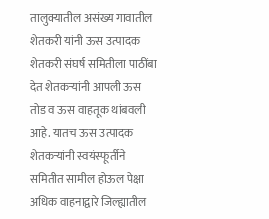तालुक्यातील असंख्य गावातील शेतकरी यांनी ऊस उत्पादक शेतकरी संघर्ष समितीला पाठींबा देत शेतकऱ्यांनी आपली ऊस तोड व ऊस वाहतूक थांबवली आहे. यातच ऊस उत्पादक शेतकऱ्यांनी स्वयंस्फूर्तीने समितीत सामील होऊल पेक्षा अधिक वाहनाद्वारे जिल्ह्यातील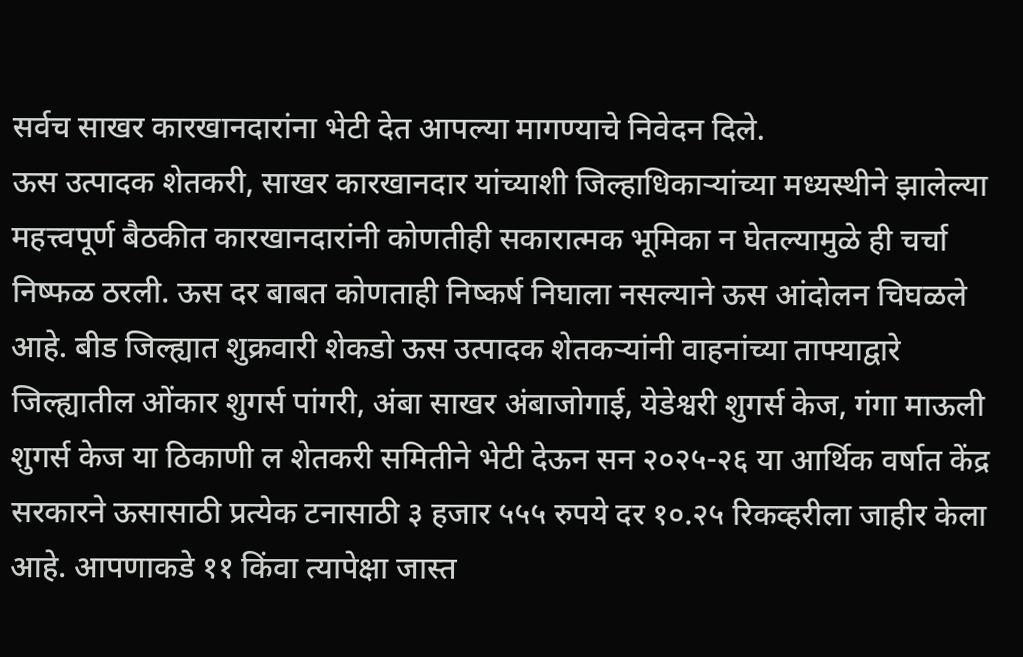सर्वच साखर कारखानदारांना भेटी देत आपल्या मागण्याचे निवेदन दिले.
ऊस उत्पादक शेतकरी, साखर कारखानदार यांच्याशी जिल्हाधिकाऱ्यांच्या मध्यस्थीने झालेल्या महत्त्वपूर्ण बैठकीत कारखानदारांनी कोणतीही सकारात्मक भूमिका न घेतल्यामुळे ही चर्चा निष्फळ ठरली. ऊस दर बाबत कोणताही निष्कर्ष निघाला नसल्याने ऊस आंदोलन चिघळले आहे. बीड जिल्ह्यात शुक्रवारी शेकडो ऊस उत्पादक शेतकऱ्यांनी वाहनांच्या ताफ्याद्वारे जिल्ह्यातील ओंकार शुगर्स पांगरी, अंबा साखर अंबाजोगाई, येडेश्वरी शुगर्स केज, गंगा माऊली शुगर्स केज या ठिकाणी ल शेतकरी समितीने भेटी देऊन सन २०२५-२६ या आर्थिक वर्षात केंद्र सरकारने ऊसासाठी प्रत्येक टनासाठी ३ हजार ५५५ रुपये दर १०.२५ रिकव्हरीला जाहीर केला आहे. आपणाकडे ११ किंवा त्यापेक्षा जास्त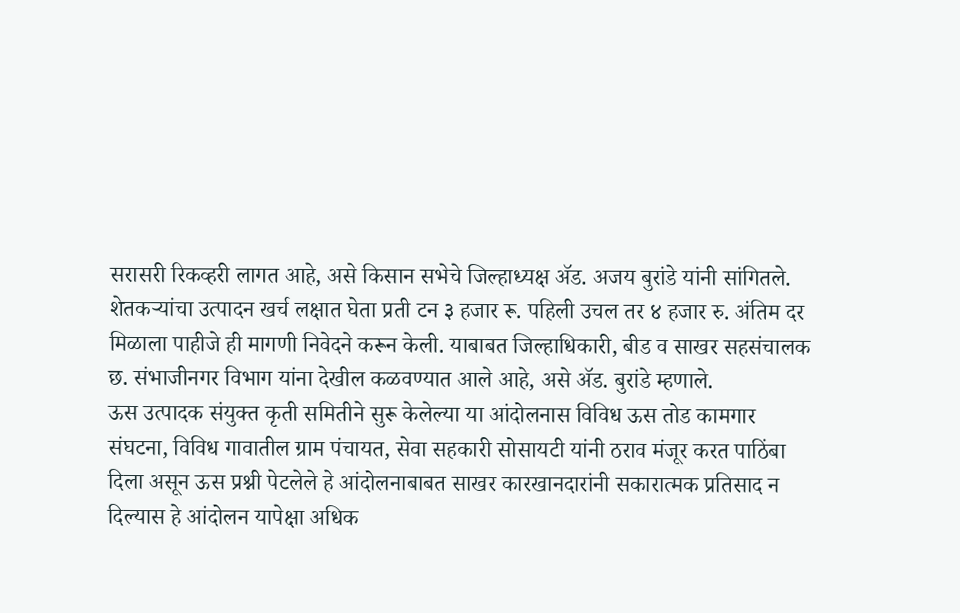सरासरी रिकव्हरी लागत आहे, असे किसान सभेचे जिल्हाध्यक्ष ॲड. अजय बुरांडे यांनी सांगितले.
शेतकऱ्यांचा उत्पादन खर्च लक्षात घेता प्रती टन ३ हजार रू. पहिली उचल तर ४ हजार रु. अंतिम दर मिळाला पाहीजे ही मागणी निवेदने करून केली. याबाबत जिल्हाधिकारी, बीड व साखर सहसंचालक छ. संभाजीनगर विभाग यांना देखील कळवण्यात आले आहे, असे ॲड. बुरांडे म्हणाले.
ऊस उत्पादक संयुक्त कृती समितीने सुरू केलेल्या या आंदोलनास विविध ऊस तोड कामगार संघटना, विविध गावातील ग्राम पंचायत, सेवा सहकारी सोसायटी यांनी ठराव मंजूर करत पाठिंबा दिला असून ऊस प्रश्नी पेटलेले हे आंदोलनाबाबत साखर कारखानदारांनी सकारात्मक प्रतिसाद न दिल्यास हे आंदोलन यापेक्षा अधिक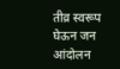तीव्र स्वरूप घेऊन जन आंदोलन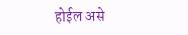होईल असे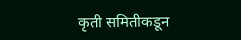कृती समितीकडून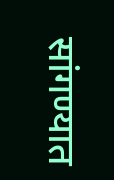सांगण्यात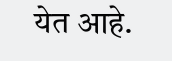येत आहे.